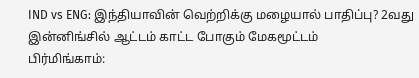IND vs ENG: இந்தியாவின் வெற்றிக்கு மழையால் பாதிப்பு? 2வது இன்னிங்சில் ஆட்டம் காட்ட போகும் மேகமூட்டம்
பிர்மிங்காம்: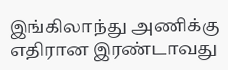இங்கிலாந்து அணிக்கு எதிரான இரண்டாவது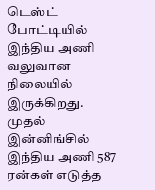டெஸ்ட் போட்டியில் இந்திய அணி வலுவான நிலையில் இருக்கிறது. முதல் இன்னிங்சில் இந்திய அணி 587 ரன்கள் எடுத்த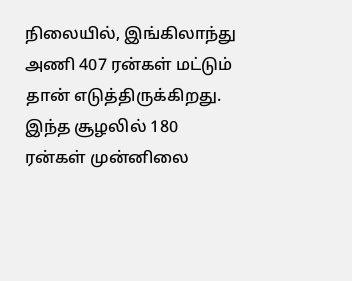நிலையில், இங்கிலாந்து அணி 407 ரன்கள் மட்டும் தான் எடுத்திருக்கிறது.
இந்த சூழலில் 180 ரன்கள் முன்னிலை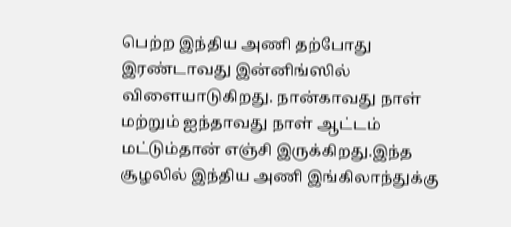பெற்ற இந்திய அணி தற்போது இரண்டாவது இன்னிங்ஸில் விளையாடுகிறது. நான்காவது நாள் மற்றும் ஐந்தாவது நாள் ஆட்டம் மட்டும்தான் எஞ்சி இருக்கிறது.இந்த சூழலில் இந்திய அணி இங்கிலாந்துக்கு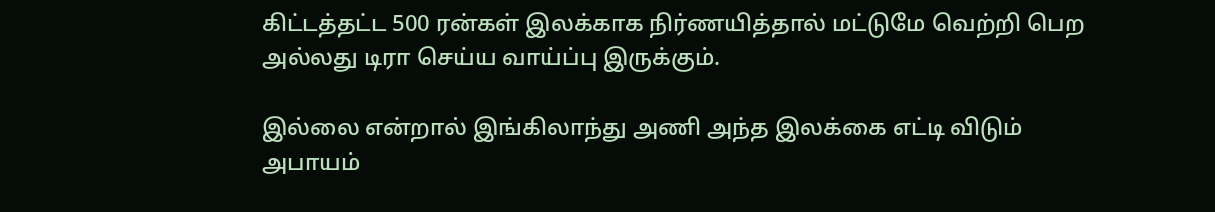கிட்டத்தட்ட 500 ரன்கள் இலக்காக நிர்ணயித்தால் மட்டுமே வெற்றி பெற அல்லது டிரா செய்ய வாய்ப்பு இருக்கும்.

இல்லை என்றால் இங்கிலாந்து அணி அந்த இலக்கை எட்டி விடும் அபாயம்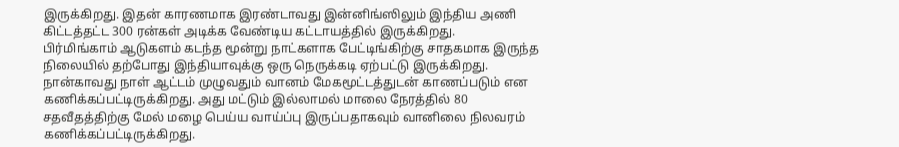இருக்கிறது. இதன் காரணமாக இரண்டாவது இன்னிங்ஸிலும் இந்திய அணி கிட்டத்தட்ட 300 ரன்கள் அடிக்க வேண்டிய கட்டாயத்தில் இருக்கிறது.
பிர்மிங்காம் ஆடுகளம் கடந்த மூன்று நாட்களாக பேட்டிங்கிற்கு சாதகமாக இருந்த நிலையில் தற்போது இந்தியாவுக்கு ஒரு நெருக்கடி ஏற்பட்டு இருக்கிறது. நான்காவது நாள் ஆட்டம் முழுவதும் வானம் மேகமூட்டத்துடன் காணப்படும் என கணிக்கப்பட்டிருக்கிறது. அது மட்டும் இல்லாமல் மாலை நேரத்தில் 80 சதவீதத்திற்கு மேல் மழை பெய்ய வாய்ப்பு இருப்பதாகவும் வானிலை நிலவரம் கணிக்கப்பட்டிருக்கிறது.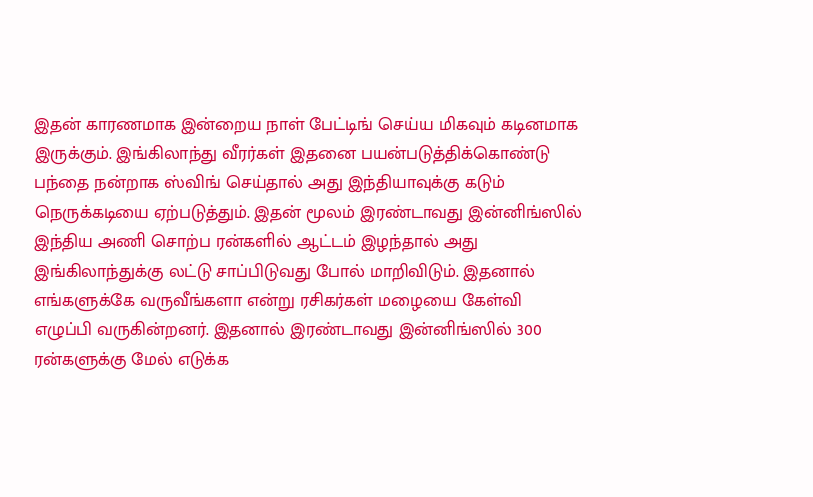இதன் காரணமாக இன்றைய நாள் பேட்டிங் செய்ய மிகவும் கடினமாக இருக்கும். இங்கிலாந்து வீரர்கள் இதனை பயன்படுத்திக்கொண்டு பந்தை நன்றாக ஸ்விங் செய்தால் அது இந்தியாவுக்கு கடும் நெருக்கடியை ஏற்படுத்தும். இதன் மூலம் இரண்டாவது இன்னிங்ஸில் இந்திய அணி சொற்ப ரன்களில் ஆட்டம் இழந்தால் அது இங்கிலாந்துக்கு லட்டு சாப்பிடுவது போல் மாறிவிடும். இதனால் எங்களுக்கே வருவீங்களா என்று ரசிகர்கள் மழையை கேள்வி எழுப்பி வருகின்றனர். இதனால் இரண்டாவது இன்னிங்ஸில் 300 ரன்களுக்கு மேல் எடுக்க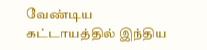வேண்டிய கட்டாயத்தில் இந்திய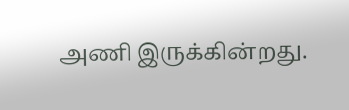அணி இருக்கின்றது.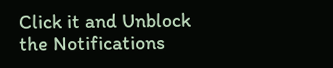Click it and Unblock the Notifications